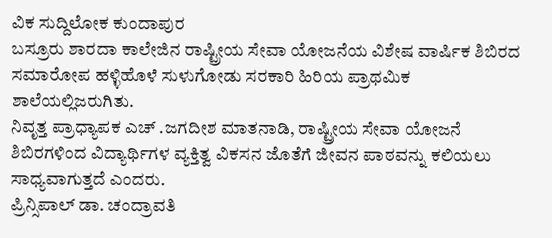ವಿಕ ಸುದ್ದಿಲೋಕ ಕುಂದಾಪುರ
ಬಸ್ರೂರು ಶಾರದಾ ಕಾಲೇಜಿನ ರಾಷ್ಟ್ರೀಯ ಸೇವಾ ಯೋಜನೆಯ ವಿಶೇಷ ವಾರ್ಷಿಕ ಶಿಬಿರದ ಸಮಾರೋಪ ಹಳ್ಳಿಹೊಳೆ ಸುಳುಗೋಡು ಸರಕಾರಿ ಹಿರಿಯ ಪ್ರಾಥಮಿಕ ಶಾಲೆಯಲ್ಲಿಜರುಗಿತು.
ನಿವೃತ್ತ ಪ್ರಾಧ್ಯಾಪಕ ಎಚ್ .ಜಗದೀಶ ಮಾತನಾಡಿ, ರಾಷ್ಟ್ರೀಯ ಸೇವಾ ಯೋಜನೆ ಶಿಬಿರಗಳಿಂದ ವಿದ್ಯಾರ್ಥಿಗಳ ವ್ಯಕ್ತಿತ್ವ ವಿಕಸನ ಜೊತೆಗೆ ಜೀವನ ಪಾಠವನ್ನು ಕಲಿಯಲು ಸಾಧ್ಯವಾಗುತ್ತದೆ ಎಂದರು.
ಪ್ರಿನ್ಸಿಪಾಲ್ ಡಾ. ಚಂದ್ರಾವತಿ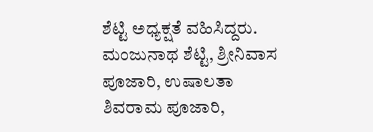ಶೆಟ್ಟಿ ಅಧ್ಯಕ್ಷತೆ ವಹಿಸಿದ್ದರು. ಮಂಜುನಾಥ ಶೆಟ್ಟಿ, ಶ್ರೀನಿವಾಸ ಪೂಜಾರಿ, ಉಷಾಲತಾ ಶಿವರಾಮ ಪೂಜಾರಿ,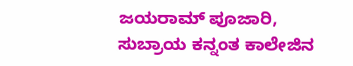ಜಯರಾಮ್ ಪೂಜಾರಿ, ಸುಬ್ರಾಯ ಕನ್ನಂತ ಕಾಲೇಜಿನ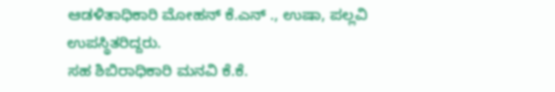ಆಡಳಿತಾಧಿಕಾರಿ ಮೋಹನ್ ಕೆ.ಎನ್ ., ಉಷಾ, ಪಲ್ಲವಿ ಉಪಸ್ಥಿತರಿದ್ದರು.
ಸಹ ಶಿಬಿರಾಧಿಕಾರಿ ಮನವಿ ಕೆ.ಕೆ.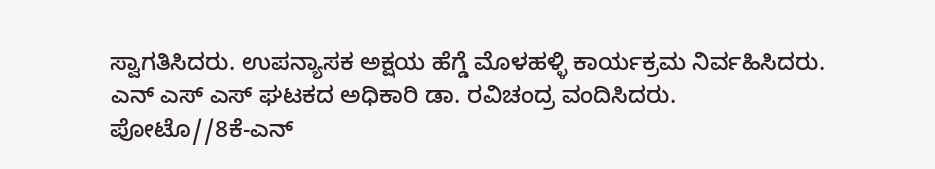ಸ್ವಾಗತಿಸಿದರು. ಉಪನ್ಯಾಸಕ ಅಕ್ಷಯ ಹೆಗ್ಡೆ ಮೊಳಹಳ್ಳಿ ಕಾರ್ಯಕ್ರಮ ನಿರ್ವಹಿಸಿದರು. ಎನ್ ಎಸ್ ಎಸ್ ಘಟಕದ ಅಧಿಕಾರಿ ಡಾ. ರವಿಚಂದ್ರ ವಂದಿಸಿದರು.
ಪೋಟೊ//8ಕೆ-ಎನ್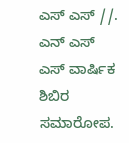ಎಸ್ ಎಸ್ //. ಎನ್ ಎಸ್ ಎಸ್ ವಾರ್ಷಿಕ ಶಿಬಿರ ಸಮಾರೋಪ.